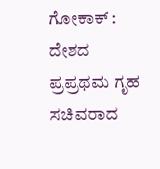ಗೋಕಾಕ್ : ದೇಶದ ಪ್ರಪ್ರಥಮ ಗೃಹ ಸಚಿವರಾದ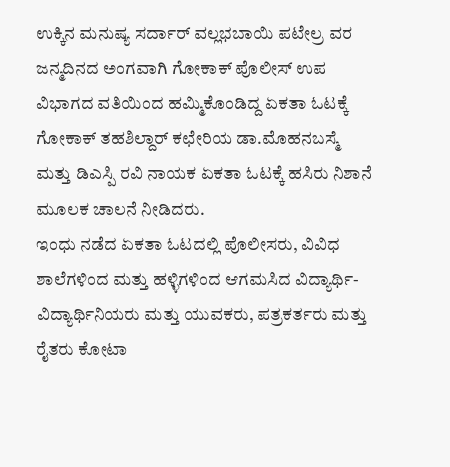ಉಕ್ಕಿನ ಮನುಷ್ಯ ಸರ್ದಾರ್ ವಲ್ಲಭಬಾಯಿ ಪಟೇಲ್ರ ವರ ಜನ್ಮದಿನದ ಅಂಗವಾಗಿ ಗೋಕಾಕ್ ಪೊಲೀಸ್ ಉಪ ವಿಭಾಗದ ವತಿಯಿಂದ ಹಮ್ಮಿಕೊಂಡಿದ್ದ ಏಕತಾ ಓಟಕ್ಕೆ ಗೋಕಾಕ್ ತಹಶಿಲ್ದಾರ್ ಕಛೇರಿಯ ಡಾ.ಮೊಹನಬಸ್ಮೆ ಮತ್ತು ಡಿಎಸ್ಪಿ ರವಿ ನಾಯಕ ಏಕತಾ ಓಟಕ್ಕೆ ಹಸಿರು ನಿಶಾನೆ ಮೂಲಕ ಚಾಲನೆ ನೀಡಿದರು.
ಇಂಧು ನಡೆದ ಏಕತಾ ಓಟದಲ್ಲಿ ಪೊಲೀಸರು, ವಿವಿಧ ಶಾಲೆಗಳಿಂದ ಮತ್ತು ಹಳ್ಳಿಗಳಿಂದ ಆಗಮಸಿದ ವಿದ್ಯಾರ್ಥಿ-ವಿದ್ಯಾರ್ಥಿನಿಯರು ಮತ್ತು ಯುವಕರು, ಪತ್ರಕರ್ತರು ಮತ್ತು ರೈತರು ಕೋಟಾ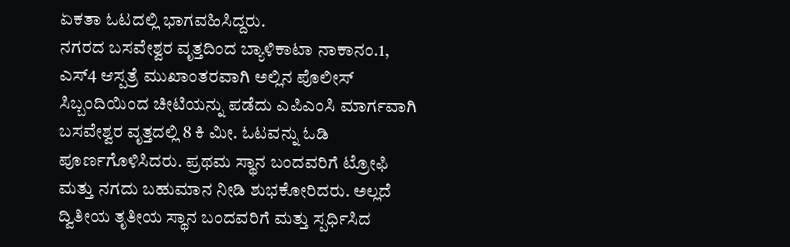ಏಕತಾ ಓಟದಲ್ಲಿ ಭಾಗವಹಿಸಿದ್ದರು.
ನಗರದ ಬಸವೇಶ್ವರ ವೃತ್ತದಿಂದ ಬ್ಯಾಳಿಕಾಟಾ ನಾಕಾನಂ.1, ಎಸ್4 ಆಸ್ಪತ್ರೆ ಮುಖಾಂತರವಾಗಿ ಅಲ್ಲಿನ ಪೊಲೀಸ್ ಸಿಬ್ಬಂದಿಯಿಂದ ಚೀಟಿಯನ್ನು ಪಡೆದು ಎಪಿಎಂಸಿ ಮಾರ್ಗವಾಗಿ ಬಸವೇಶ್ವರ ವೃತ್ತದಲ್ಲಿ 8 ಕಿ ಮೀ. ಓಟವನ್ನು ಓಡಿ ಪೂರ್ಣಗೊಳಿಸಿದರು. ಪ್ರಥಮ ಸ್ಥಾನ ಬಂದವರಿಗೆ ಟ್ರೋಫಿ ಮತ್ತು ನಗದು ಬಹುಮಾನ ನೀಡಿ ಶುಭಕೋರಿದರು. ಅಲ್ಲದೆ ದ್ವಿತೀಯ ತೃತೀಯ ಸ್ಥಾನ ಬಂದವರಿಗೆ ಮತ್ತು ಸ್ಪರ್ಧಿಸಿದ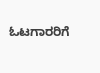ಓಟಗಾರರಿಗೆ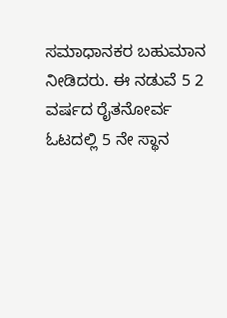ಸಮಾಧಾನಕರ ಬಹುಮಾನ ನೀಡಿದರು. ಈ ನಡುವೆ 5 2 ವರ್ಷದ ರೈತನೋರ್ವ ಓಟದಲ್ಲಿ 5 ನೇ ಸ್ಥಾನ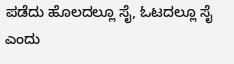ಪಡೆದು ಹೊಲದಲ್ಲೂ ಸೈ, ಓಟದಲ್ಲೂ ಸೈ ಎಂದು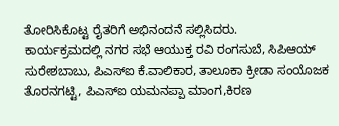ತೋರಿಸಿಕೊಟ್ಟ ರೈತರಿಗೆ ಅಭಿನಂದನೆ ಸಲ್ಲಿಸಿದರು.
ಕಾರ್ಯಕ್ರಮದಲ್ಲಿ ನಗರ ಸಭೆ ಆಯುಕ್ತ ರವಿ ರಂಗಸುಬೆ, ಸಿಪಿಆಯ್ ಸುರೇಶಬಾಬು, ಪಿಎಸ್ಐ ಕೆ.ವಾಲಿಕಾರ, ತಾಲೂಕಾ ಕ್ರೀಡಾ ಸಂಯೊಜಕ ತೊರನಗಟ್ಟಿ, ಪಿಎಸ್ಐ ಯಮನಪ್ಪಾ ಮಾಂಗ,ಕಿರಣ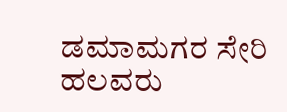ಡಮಾಮಗರ ಸೇರಿ ಹಲವರು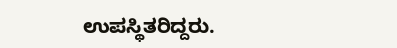ಉಪಸ್ಥಿತರಿದ್ದರು.